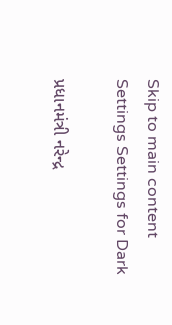Skip to main content
Settings Settings for Dark

પ્રધાનમંત્રી નરેન્દ્ર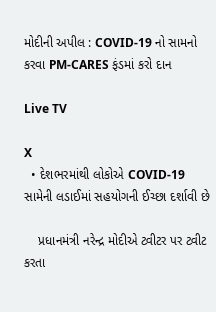મોદીની અપીલ : COVID-19 નો સામનો કરવા PM-CARES ફંડમાં કરો દાન

Live TV

X
  • દેશભરમાંથી લોકોએ COVID-19 સામેની લડાઈમાં સહયોગની ઈચ્છા દર્શાવી છે

    પ્રધાનમંત્રી નરેન્દ્ર મોદીએ ટ્વીટર પર ટ્વીટ કરતા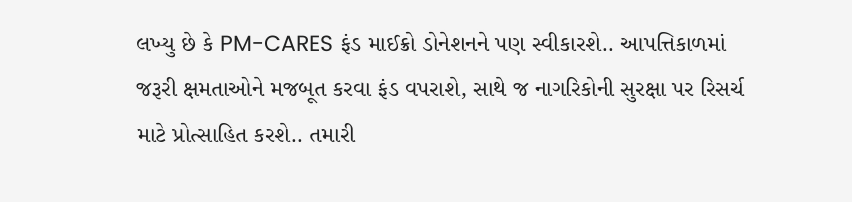લખ્યુ છે કે PM-CARES ફંડ માઈક્રો ડોનેશનને પણ સ્વીકારશે.. આપત્તિકાળમાં જરૂરી ક્ષમતાઓને મજબૂત કરવા ફંડ વપરાશે, સાથે જ નાગરિકોની સુરક્ષા પર રિસર્ચ માટે પ્રોત્સાહિત કરશે.. તમારી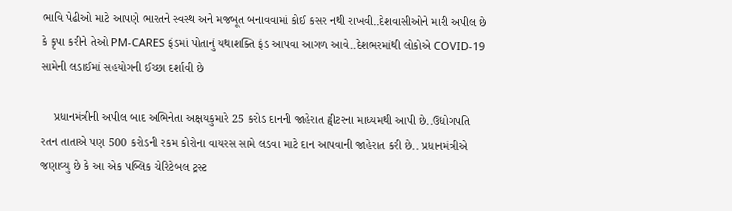ભાવિ પેઢીઓ માટે આપણે ભારતને સ્વસ્થ અને મજબૂત બનાવવામાં કોઈ કસર નથી રાખવી..દેશવાસીઓને મારી અપીલ છે કે કૃપા કરીને તેઓ PM-CARES ફંડમાં પોતાનું યથાશક્તિ ફંડ આપવા આગળ આવે..દેશભરમાંથી લોકોએ COVID-19 સામેની લડાઈમાં સહયોગની ઈચ્છા દર્શાવી છે

    પ્રધાનમંત્રીની અપીલ બાદ અભિનેતા અક્ષયકુમારે 25 કરોડ દાનની જાહેરાત ટ્વીટરના માધ્યમથી આપી છે..ઉદ્યોગપતિ રતન તાતાએ પણ 500 કરોડની રકમ કોરોના વાયરસ સામે લડવા માટે દાન આપવાની જાહેરાત કરી છે.. પ્રધાનમંત્રીએ જણાવ્યુ છે કે આ એક પબ્લિક ચેરિટેબલ ટ્રસ્ટ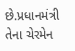છે.પ્રધાનમંત્રી તેના ચેરમેન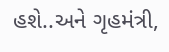હશે..અને ગૃહમંત્રી,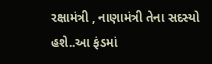રક્ષામંત્રી , નાણામંત્રી તેના સદસ્યો હશે..આ ફંડમાં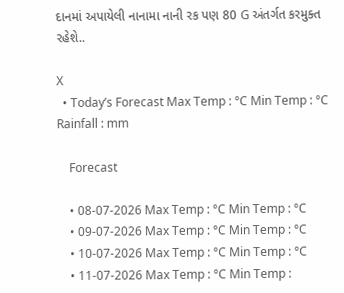દાનમાં અપાયેલી નાનામા નાની રક પણ 80 G અંતર્ગત કરમુક્ત રહેશે..

X
  • Today’s Forecast Max Temp : °C Min Temp : °C Rainfall : mm

    Forecast

    • 08-07-2026 Max Temp : °C Min Temp : °C
    • 09-07-2026 Max Temp : °C Min Temp : °C
    • 10-07-2026 Max Temp : °C Min Temp : °C
    • 11-07-2026 Max Temp : °C Min Temp :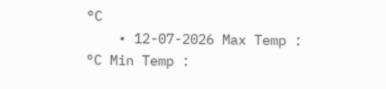°C
    • 12-07-2026 Max Temp : °C Min Temp :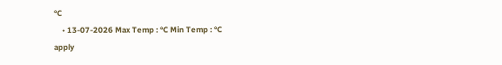°C
    • 13-07-2026 Max Temp : °C Min Temp : °C
apply